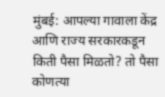मुंबई: आपल्या गावाला केंद्र आणि राज्य सरकारकडून किती पैसा मिळतो? तो पैसा कोणत्या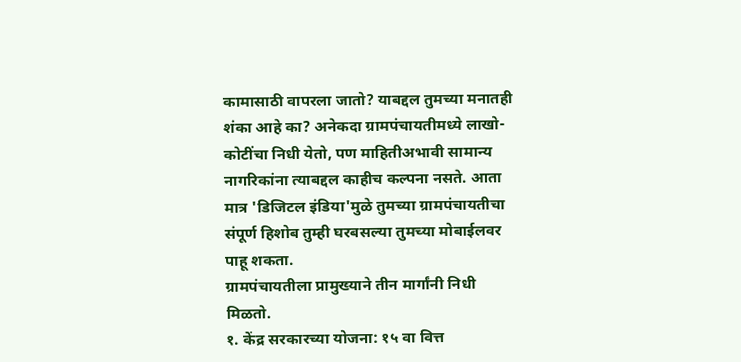कामासाठी वापरला जातो? याबद्दल तुमच्या मनातही शंका आहे का? अनेकदा ग्रामपंचायतीमध्ये लाखो-कोटींचा निधी येतो, पण माहितीअभावी सामान्य नागरिकांना त्याबद्दल काहीच कल्पना नसते. आता मात्र 'डिजिटल इंडिया'मुळे तुमच्या ग्रामपंचायतीचा संपूर्ण हिशोब तुम्ही घरबसल्या तुमच्या मोबाईलवर पाहू शकता.
ग्रामपंचायतीला प्रामुख्याने तीन मार्गांनी निधी मिळतो.
१. केंद्र सरकारच्या योजना: १५ वा वित्त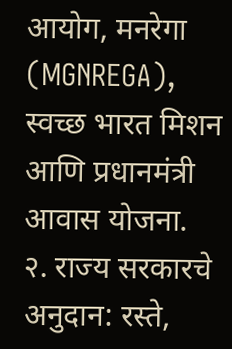आयोग, मनरेगा (MGNREGA), स्वच्छ भारत मिशन आणि प्रधानमंत्री आवास योजना.
२. राज्य सरकारचे अनुदान: रस्ते,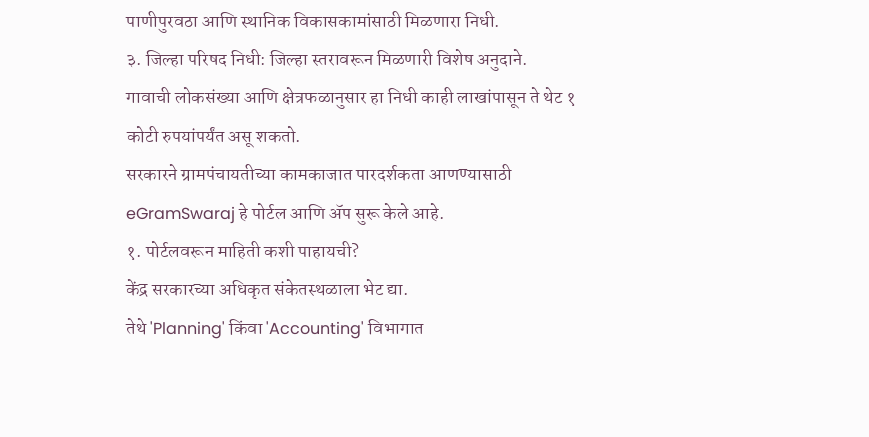पाणीपुरवठा आणि स्थानिक विकासकामांसाठी मिळणारा निधी.
३. जिल्हा परिषद निधी: जिल्हा स्तरावरून मिळणारी विशेष अनुदाने.
गावाची लोकसंख्या आणि क्षेत्रफळानुसार हा निधी काही लाखांपासून ते थेट १ कोटी रुपयांपर्यंत असू शकतो.
सरकारने ग्रामपंचायतीच्या कामकाजात पारदर्शकता आणण्यासाठी eGramSwaraj हे पोर्टल आणि ॲप सुरू केले आहे.
१. पोर्टलवरून माहिती कशी पाहायची?
केंद्र सरकारच्या अधिकृत संकेतस्थळाला भेट द्या.
तेथे 'Planning' किंवा 'Accounting' विभागात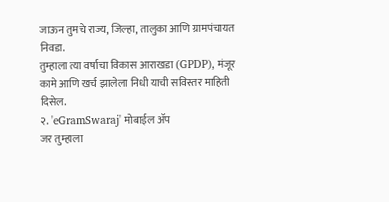जाऊन तुमचे राज्य, जिल्हा, तालुका आणि ग्रामपंचायत निवडा.
तुम्हाला त्या वर्षाचा विकास आराखडा (GPDP), मंजूर कामे आणि खर्च झालेला निधी याची सविस्तर माहिती दिसेल.
२. 'eGramSwaraj' मोबाईल ॲप
जर तुम्हाला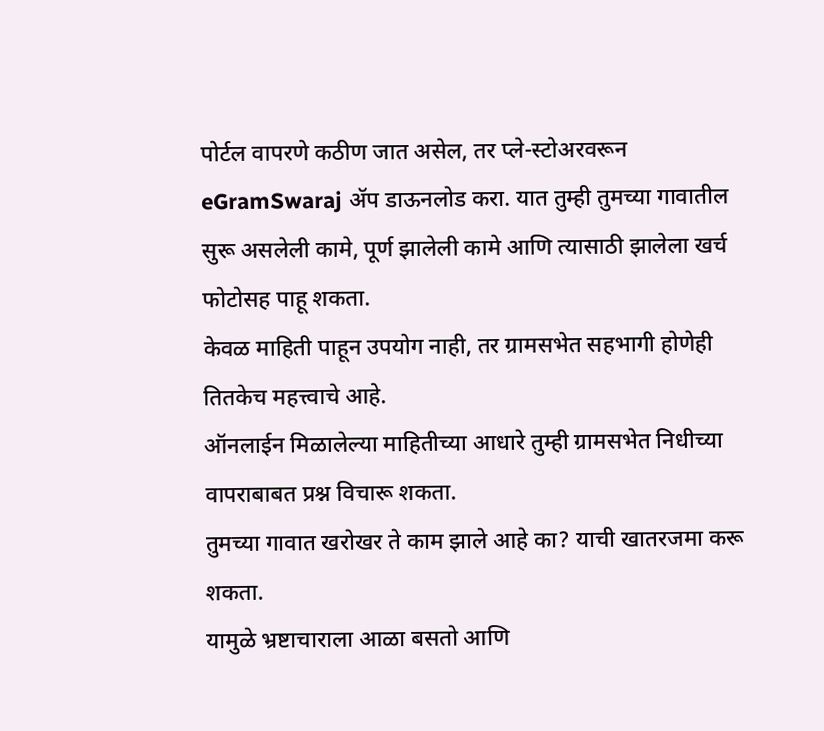पोर्टल वापरणे कठीण जात असेल, तर प्ले-स्टोअरवरून eGramSwaraj ॲप डाऊनलोड करा. यात तुम्ही तुमच्या गावातील सुरू असलेली कामे, पूर्ण झालेली कामे आणि त्यासाठी झालेला खर्च फोटोसह पाहू शकता.
केवळ माहिती पाहून उपयोग नाही, तर ग्रामसभेत सहभागी होणेही तितकेच महत्त्वाचे आहे.
ऑनलाईन मिळालेल्या माहितीच्या आधारे तुम्ही ग्रामसभेत निधीच्या वापराबाबत प्रश्न विचारू शकता.
तुमच्या गावात खरोखर ते काम झाले आहे का? याची खातरजमा करू शकता.
यामुळे भ्रष्टाचाराला आळा बसतो आणि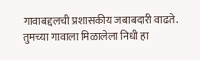गावाबद्दलची प्रशासकीय जबाबदारी वाढते.
तुमच्या गावाला मिळालेला निधी हा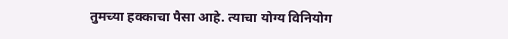तुमच्या हक्काचा पैसा आहे. त्याचा योग्य विनियोग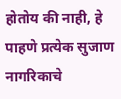होतोय की नाही, हे पाहणे प्रत्येक सुजाण नागरिकाचे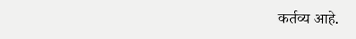कर्तव्य आहे.